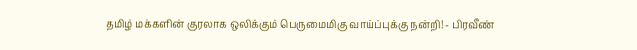தமிழ் மக்களின் குரலாக ஒலிக்கும் பெருமைமிகு வாய்ப்புக்கு நன்றி! - பிரவீண்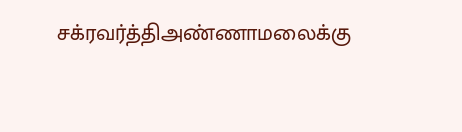சக்ரவர்த்திஅண்ணாமலைக்கு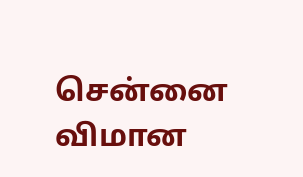சென்னை விமான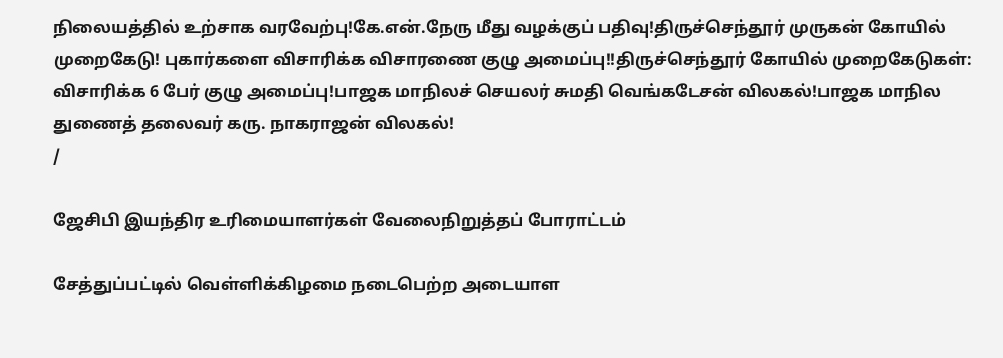நிலையத்தில் உற்சாக வரவேற்பு!கே.என்.நேரு மீது வழக்குப் பதிவு!திருச்செந்தூர் முருகன் கோயில் முறைகேடு! புகார்களை விசாரிக்க விசாரணை குழு அமைப்பு!!திருச்செந்தூர் கோயில் முறைகேடுகள்: விசாரிக்க 6 பேர் குழு அமைப்பு!பாஜக மாநிலச் செயலர் சுமதி வெங்கடேசன் விலகல்!பாஜக மாநில துணைத் தலைவர் கரு. நாகராஜன் விலகல்!
/

ஜேசிபி இயந்திர உரிமையாளர்கள் வேலைநிறுத்தப் போராட்டம்

சேத்துப்பட்டில் வெள்ளிக்கிழமை நடைபெற்ற அடையாள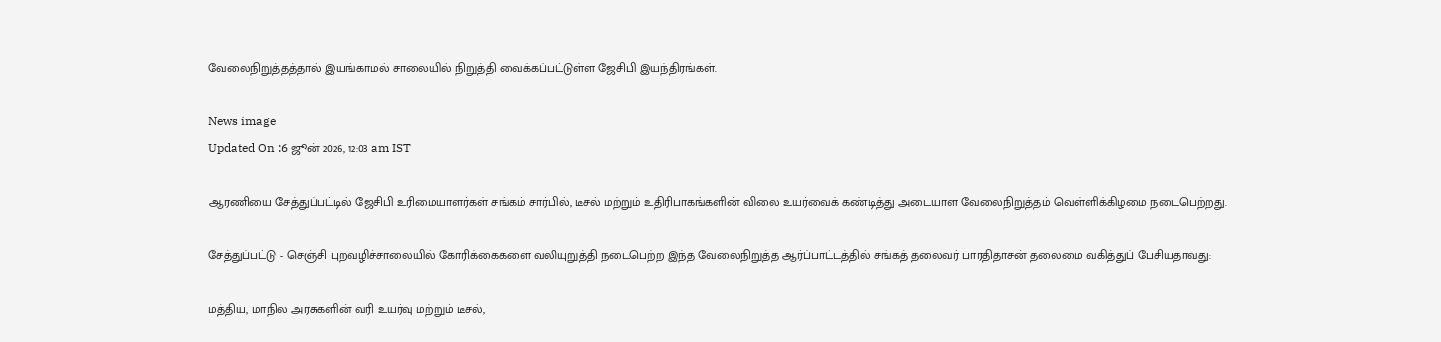வேலைநிறுத்தத்தால் இயங்காமல் சாலையில் நிறுத்தி வைக்கப்பட்டுள்ள ஜேசிபி இயந்திரங்கள்.

News image
Updated On :6 ஜூன் 2026, 12:03 am IST

ஆரணியை சேத்துப்பட்டில் ஜேசிபி உரிமையாளர்கள் சங்கம் சார்பில், டீசல் மற்றும் உதிரிபாகங்களின் விலை உயர்வைக் கண்டித்து அடையாள வேலைநிறுத்தம் வெள்ளிக்கிழமை நடைபெற்றது.

சேத்துப்பட்டு - செஞ்சி புறவழிச்சாலையில் கோரிக்கைகளை வலியுறுத்தி நடைபெற்ற இந்த வேலைநிறுத்த ஆர்ப்பாட்டத்தில் சங்கத் தலைவர் பாரதிதாசன் தலைமை வகித்துப் பேசியதாவது:

மத்திய, மாநில அரசுகளின் வரி உயர்வு மற்றும் டீசல்,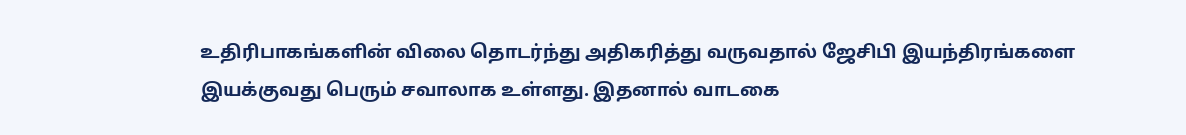உதிரிபாகங்களின் விலை தொடர்ந்து அதிகரித்து வருவதால் ஜேசிபி இயந்திரங்களை இயக்குவது பெரும் சவாலாக உள்ளது. இதனால் வாடகை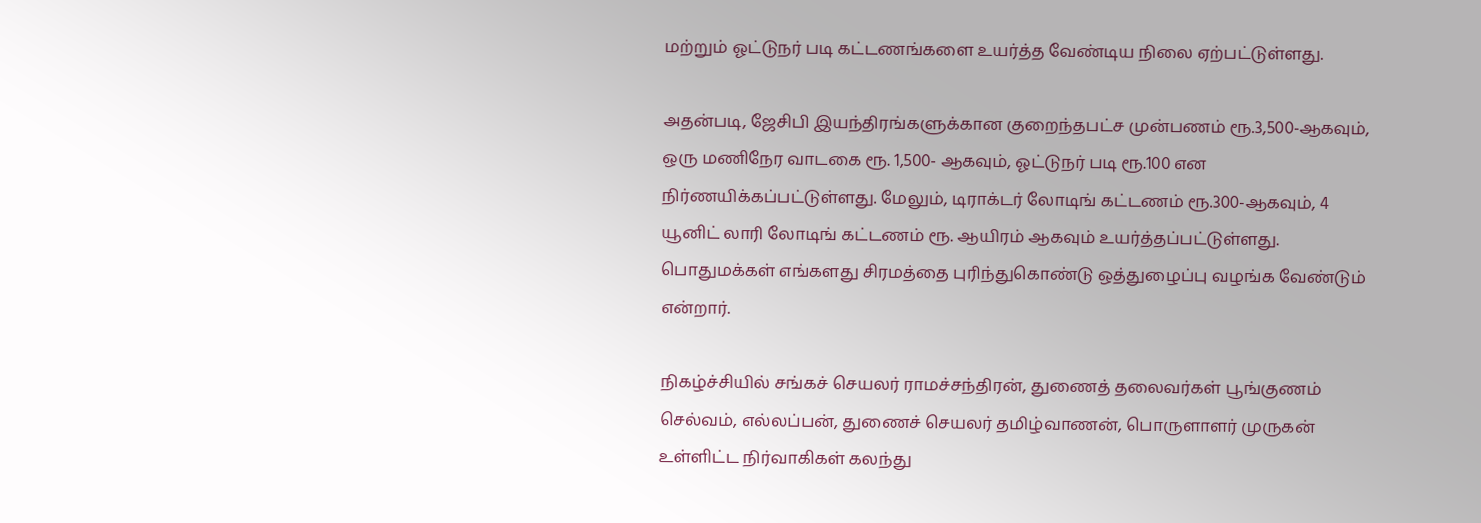மற்றும் ஓட்டுநர் படி கட்டணங்களை உயர்த்த வேண்டிய நிலை ஏற்பட்டுள்ளது.

அதன்படி, ஜேசிபி இயந்திரங்களுக்கான குறைந்தபட்ச முன்பணம் ரூ.3,500-ஆகவும், ஒரு மணிநேர வாடகை ரூ. 1,500- ஆகவும், ஓட்டுநர் படி ரூ.100 என நிர்ணயிக்கப்பட்டுள்ளது. மேலும், டிராக்டர் லோடிங் கட்டணம் ரூ.300-ஆகவும், 4 யூனிட் லாரி லோடிங் கட்டணம் ரூ. ஆயிரம் ஆகவும் உயர்த்தப்பட்டுள்ளது. பொதுமக்கள் எங்களது சிரமத்தை புரிந்துகொண்டு ஒத்துழைப்பு வழங்க வேண்டும் என்றார்.

நிகழ்ச்சியில் சங்கச் செயலர் ராமச்சந்திரன், துணைத் தலைவர்கள் பூங்குணம் செல்வம், எல்லப்பன், துணைச் செயலர் தமிழ்வாணன், பொருளாளர் முருகன் உள்ளிட்ட நிர்வாகிகள் கலந்து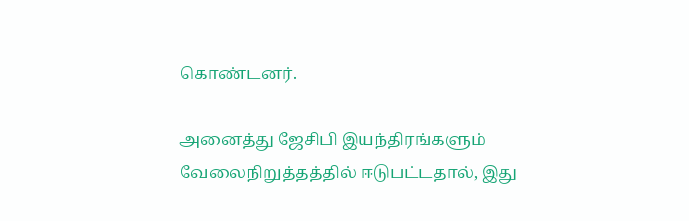கொண்டனர்.

அனைத்து ஜேசிபி இயந்திரங்களும் வேலைநிறுத்தத்தில் ஈடுபட்டதால், இது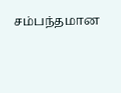சம்பந்தமான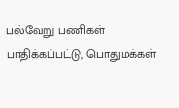பல்வேறு பணிகள் பாதிக்கப்பட்டு, பொதுமக்கள்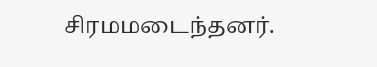சிரமமடைந்தனர்.